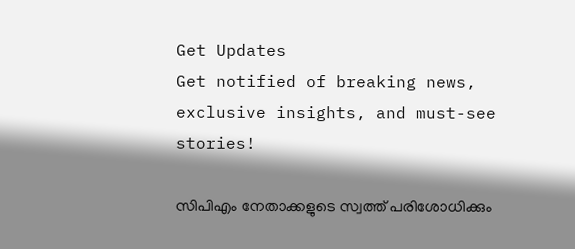Get Updates
Get notified of breaking news, exclusive insights, and must-see stories!

സിപിഎം നേതാക്കളുടെ സ്വത്ത്‌ പരിശോധിക്കും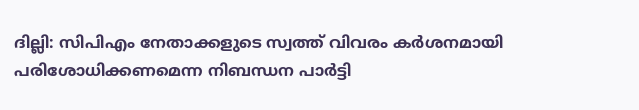ദില്ലി: സിപിഎം നേതാക്കളുടെ സ്വത്ത്‌ വിവരം കര്‍ശനമായി പരിശോധിക്കണമെന്ന നിബന്ധന പാര്‍ട്ടി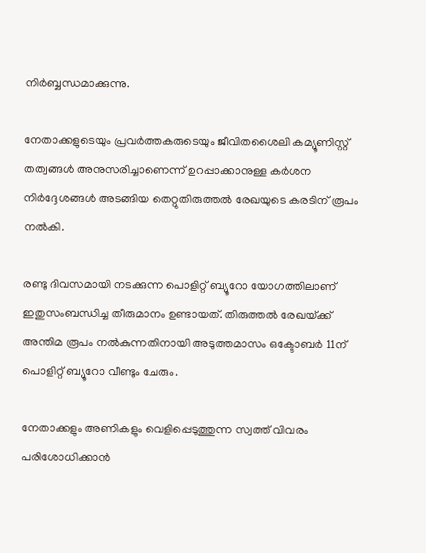നിര്‍ബ്ബന്ധമാക്കുന്നു.

നേതാക്കളുടെയും പ്രവര്‍ത്തകരുടെയും ജീവിതശൈലി കമ്യൂണിസ്റ്റ്‌ തത്വങ്ങള്‍ അനുസരിച്ചാണെന്ന്‌ ഉറപ്പാക്കാനുള്ള കര്‍ശന നിര്‍ദ്ദേശങ്ങള്‍ അടങ്ങിയ തെറ്റുതിരുത്തല്‍ രേഖയുടെ കരടിന്‌ രൂപം നല്‍കി.

രണ്ടു ദിവസമായി നടക്കുന്ന പൊളിറ്റ്‌ ബ്യൂറോ യോഗത്തിലാണ്‌ ഇതുസംബന്ധിച്ച തീരുമാനം ഉണ്ടായത്‌. തിരുത്തല്‍ രേഖയ്‌ക്ക്‌ അന്തിമ രൂപം നല്‍കുന്നതിനായി അടുത്തമാസം ഒക്ടോബര്‍ 11ന്‌ പൊളിറ്റ്‌ ബ്യൂറോ വീണ്ടും ചേരും.

നേതാക്കളും അണികളും വെളിപ്പെടുത്തുന്ന സ്വത്ത്‌ വിവരം പരിശോധിക്കാന്‍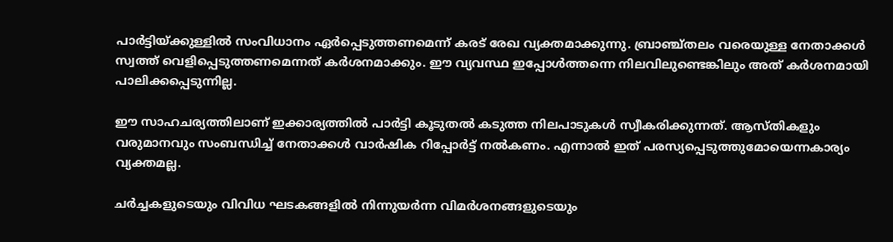പാര്‍ട്ടിയ്‌ക്കുള്ളില്‍ സംവിധാനം ഏര്‍പ്പെടുത്തണമെന്ന്‌ കരട്‌ രേഖ വ്യക്തമാക്കുന്നു. ബ്രാഞ്ച്‌തലം വരെയുള്ള നേതാക്കള്‍ സ്വത്ത്‌ വെളിപ്പെടുത്തണമെന്നത്‌ കര്‍ശനമാക്കും. ഈ വ്യവസ്ഥ ഇപ്പോള്‍ത്തന്നെ നിലവിലുണ്ടെങ്കിലും അത്‌ കര്‍ശനമായി പാലിക്കപ്പെടുന്നില്ല.

ഈ സാഹചര്യത്തിലാണ്‌ ഇക്കാര്യത്തില്‍ പാര്‍ട്ടി കൂടുതല്‍ കടുത്ത നിലപാടുകള്‍ സ്വീകരിക്കുന്നത്‌. ആസ്‌തികളും വരുമാനവും സംബന്ധിച്ച്‌ നേതാക്കള്‍ വാര്‍ഷിക റിപ്പോര്‍ട്ട്‌ നല്‍കണം. എന്നാല്‍ ഇത്‌ പരസ്യപ്പെടുത്തുമോയെന്നകാര്യം വ്യക്തമല്ല.

ചര്‍ച്ചകളുടെയും വിവിധ ഘടകങ്ങളില്‍ നിന്നുയര്‍ന്ന വിമര്‍ശനങ്ങളുടെയും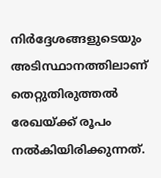നിര്‍ദ്ദേശങ്ങളുടെയും അടിസ്ഥാനത്തിലാണ്‌ തെറ്റുതിരുത്തല്‍ രേഖയ്‌ക്ക്‌ രൂപം നല്‍കിയിരിക്കുന്നത്‌.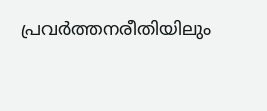പ്രവര്‍ത്തനരീതിയിലും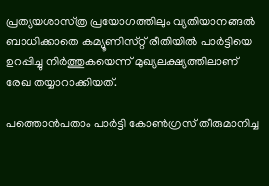പ്രത്യയശാസ്‌ത്ര പ്രയോഗത്തിലും വ്യതിയാനങ്ങല്‍ ബാധിക്കാതെ കമ്യൂണിസ്‌റ്റ്‌ രീതിയില്‍ പാര്‍ട്ടിയെ ഉറപ്പിച്ചു നിര്‍ത്തുകയെന്ന്‌ മുഖ്യലക്ഷ്യത്തിലാണ്‌ രേഖ തയ്യാറാക്കിയത്‌.

പത്തൊന്‍പതാം പാര്‍ട്ടി കോണ്‍ഗ്രസ്‌ തീരുമാനിച്ച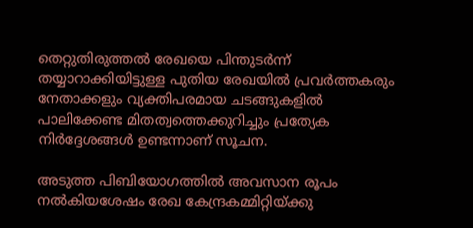തെറ്റുതിരുത്തല്‍ രേഖയെ പിന്തുടര്‍ന്ന്‌ തയ്യാറാക്കിയിട്ടുള്ള പുതിയ രേഖയില്‍ പ്രവര്‍ത്തകരും നേതാക്കളും വ്യക്തിപരമായ ചടങ്ങുകളില്‍ പാലിക്കേണ്ട മിതത്വത്തെക്കുറിച്ചും പ്രത്യേക നിര്‍ദ്ദേശങ്ങള്‍ ഉണ്ടന്നാണ്‌ സൂചന.

അടുത്ത പിബിയോഗത്തില്‍ അവസാന രൂപം നല്‍കിയശേഷം രേഖ കേന്ദ്രകമ്മിറ്റിയ്‌ക്കു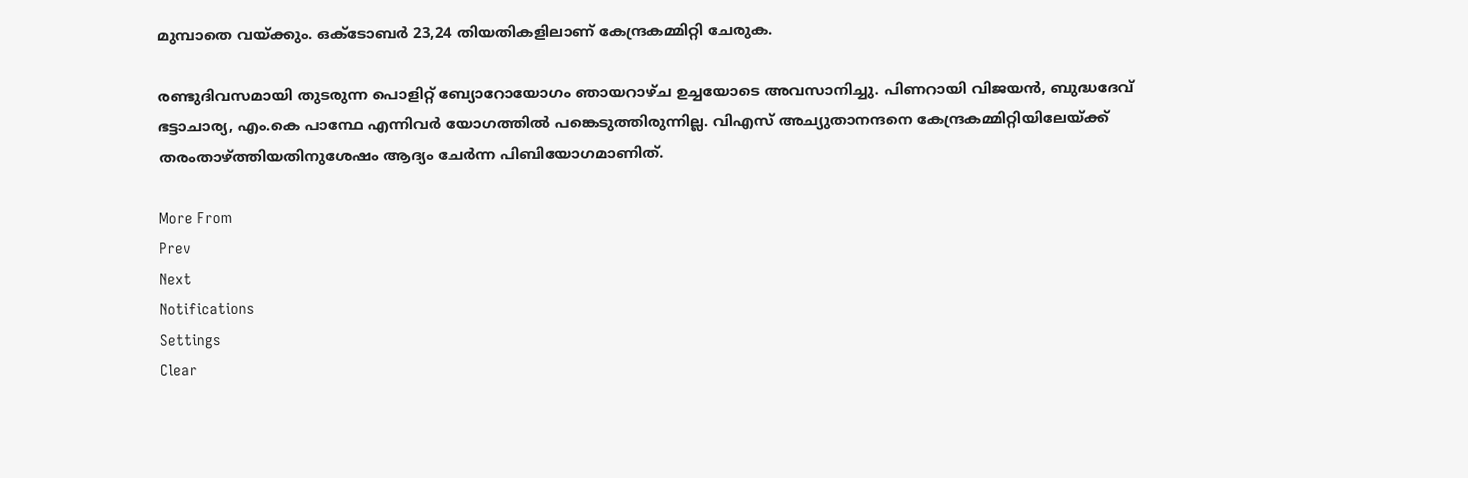മുമ്പാതെ വയ്‌ക്കും. ഒക്ടോബര്‍ 23,24 തിയതികളിലാണ്‌ കേന്ദ്രകമ്മിറ്റി ചേരുക.

രണ്ടുദിവസമായി തുടരുന്ന പൊളിറ്റ്‌ ബ്യോറോയോഗം ഞായറാഴ്‌ച ഉച്ചയോടെ അവസാനിച്ചു. പിണറായി വിജയന്‍, ബുദ്ധദേവ്‌ ഭട്ടാചാര്യ, എം.കെ പാന്ഥേ എന്നിവര്‍ യോഗത്തില്‍ പങ്കെടുത്തിരുന്നില്ല. വിഎസ്‌ അച്യുതാനന്ദനെ കേന്ദ്രകമ്മിറ്റിയിലേയ്‌ക്ക്‌ തരംതാഴ്‌ത്തിയതിനുശേഷം ആദ്യം ചേര്‍ന്ന പിബിയോഗമാണിത്‌.

More From
Prev
Next
Notifications
Settings
Clear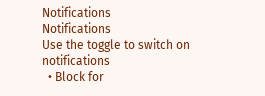Notifications
Notifications
Use the toggle to switch on notifications
  • Block for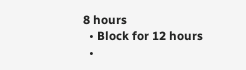8 hours
  • Block for 12 hours
  •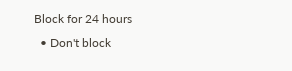Block for 24 hours
  • Don't block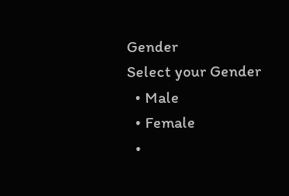Gender
Select your Gender
  • Male
  • Female
  •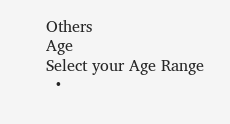Others
Age
Select your Age Range
  •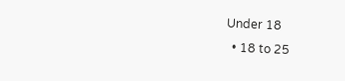Under 18
  • 18 to 25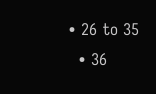• 26 to 35
  • 36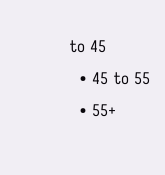to 45
  • 45 to 55
  • 55+